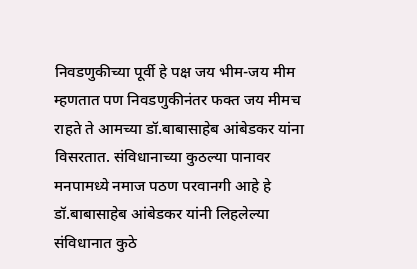निवडणुकीच्या पूर्वी हे पक्ष जय भीम-जय मीम म्हणतात पण निवडणुकीनंतर फक्त जय मीमच राहते ते आमच्या डॉ.बाबासाहेब आंबेडकर यांना विसरतात. संविधानाच्या कुठल्या पानावर मनपामध्ये नमाज पठण परवानगी आहे हे डॉ.बाबासाहेब आंबेडकर यांनी लिहलेल्या संविधानात कुठे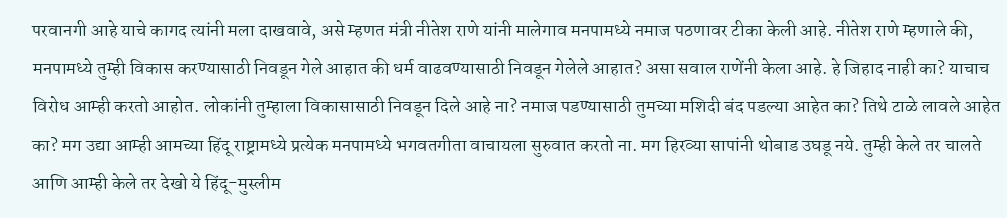परवानगी आहे याचे कागद त्यांनी मला दाखवावे, असे म्हणत मंत्री नीतेश राणे यांनी मालेगाव मनपामध्ये नमाज पठणावर टीका केली आहे. नीतेश राणे म्हणाले की, मनपामध्ये तुम्ही विकास करण्यासाठी निवडून गेले आहात की धर्म वाढवण्यासाठी निवडून गेलेले आहात? असा सवाल राणेंनी केला आहे. हे जिहाद नाही का? याचाच विरोध आम्ही करतो आहोत. लोकांनी तुम्हाला विकासासाठी निवडून दिले आहे ना? नमाज पडण्यासाठी तुमच्या मशिदी बंद पडल्या आहेत का? तिथे टाळे लावले आहेत का? मग उद्या आम्ही आमच्या हिंदू राष्ट्रामध्ये प्रत्येक मनपामध्ये भगवतगीता वाचायला सुरुवात करतो ना. मग हिरव्या सापांनी थोबाड उघडू नये. तुम्ही केले तर चालते आणि आम्ही केले तर देखो ये हिंदू-मुस्लीम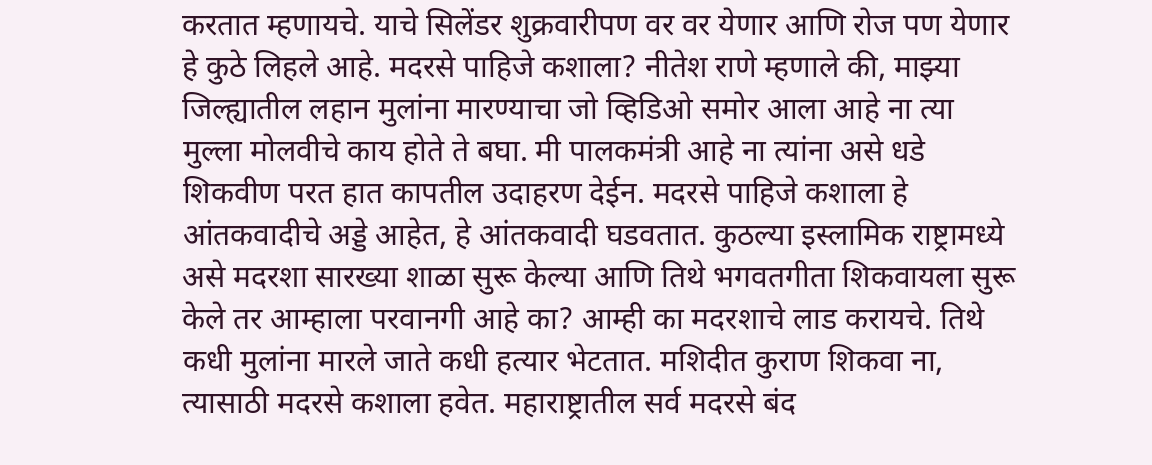करतात म्हणायचे. याचे सिलेंडर शुक्रवारीपण वर वर येणार आणि रोज पण येणार हे कुठे लिहले आहे. मदरसे पाहिजे कशाला? नीतेश राणे म्हणाले की, माझ्या जिल्ह्यातील लहान मुलांना मारण्याचा जो व्हिडिओ समोर आला आहे ना त्या मुल्ला मोलवीचे काय होते ते बघा. मी पालकमंत्री आहे ना त्यांना असे धडे शिकवीण परत हात कापतील उदाहरण देईन. मदरसे पाहिजे कशाला हे आंतकवादीचे अड्डे आहेत, हे आंतकवादी घडवतात. कुठल्या इस्लामिक राष्ट्रामध्ये असे मदरशा सारख्या शाळा सुरू केल्या आणि तिथे भगवतगीता शिकवायला सुरू केले तर आम्हाला परवानगी आहे का? आम्ही का मदरशाचे लाड करायचे. तिथे कधी मुलांना मारले जाते कधी हत्यार भेटतात. मशिदीत कुराण शिकवा ना, त्यासाठी मदरसे कशाला हवेत. महाराष्ट्रातील सर्व मदरसे बंद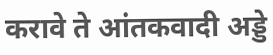करावे ते आंतकवादी अड्डे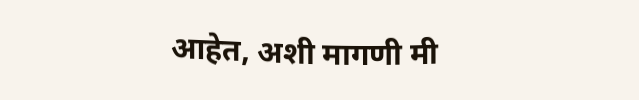आहेत, अशी मागणी मी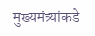मुख्यमंत्र्यांकडे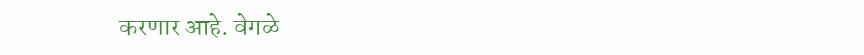करणार आहे. वेगळे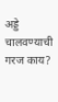अड्डे चालवण्याची गरज काय?